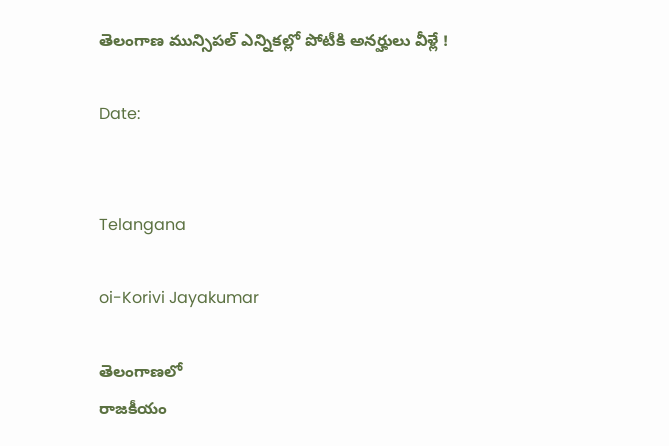తెలంగాణ మున్సిపల్ ఎన్నికల్లో పోటీకి అనర్హులు వీళ్లే !

Date:


Telangana

oi-Korivi Jayakumar

తెలంగాణలో
రాజకీయం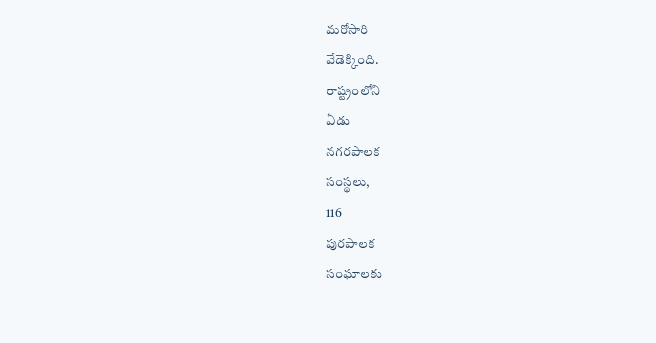మరోసారి
వేడెక్కింది.
రాష్ట్రంలోని
ఏడు
నగరపాలక
సంస్థలు,
116
పురపాలక
సంఘాలకు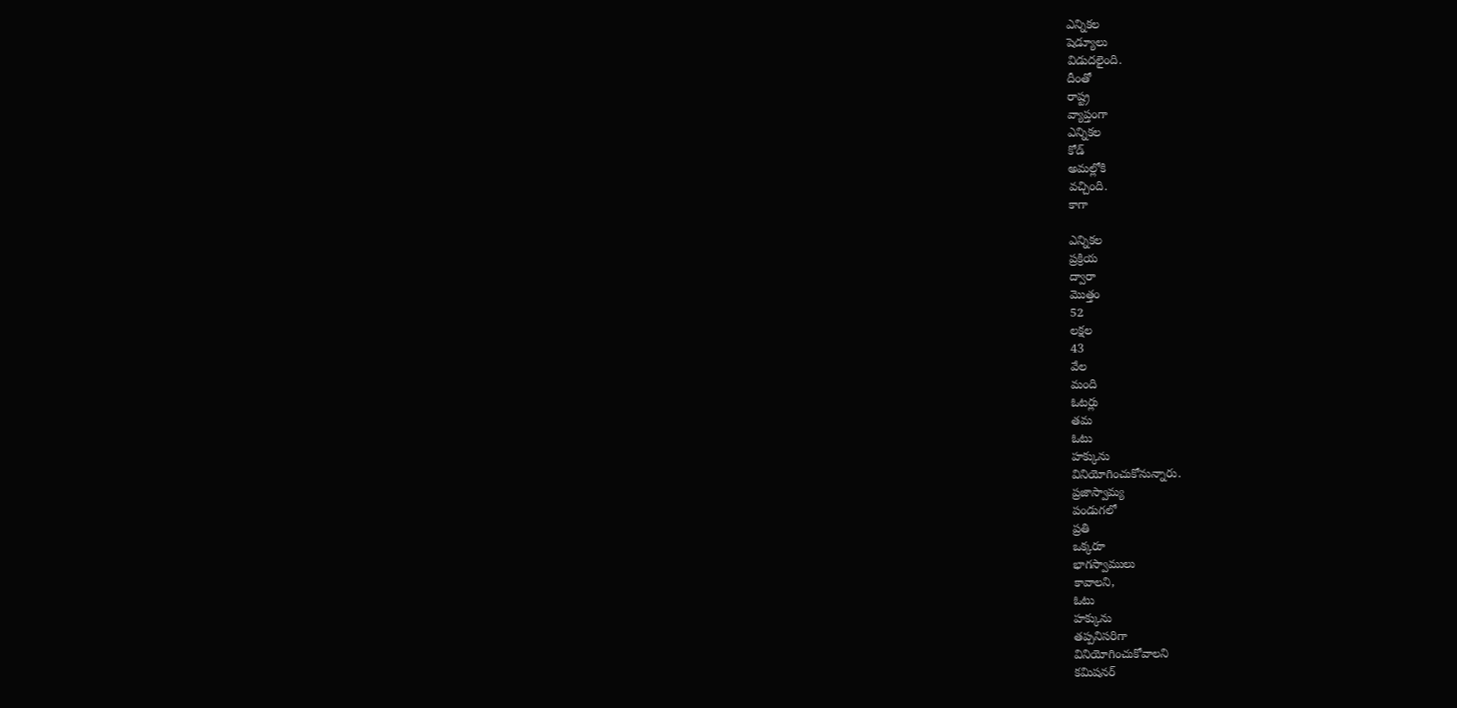ఎన్నికల
షెడ్యూలు
విడుదలైంది.
దీంతో
రాష్ట్ర
వ్యాప్తంగా
ఎన్నికల
కోడ్‌
అమల్లోకి
వచ్చింది.
కాగా

ఎన్నికల
ప్రక్రియ
ద్వారా
మొత్తం
52
లక్షల
43
వేల
మంది
ఓటర్లు
తమ
ఓటు
హక్కును
వినియోగించుకోనున్నారు.
ప్రజాస్వామ్య
పండుగలో
ప్రతి
ఒక్కరూ
భాగస్వాములు
కావాలని,
ఓటు
హక్కును
తప్పనిసరిగా
వినియోగించుకోవాలని
కమిషనర్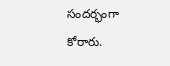సందర్భంగా
కోరారు.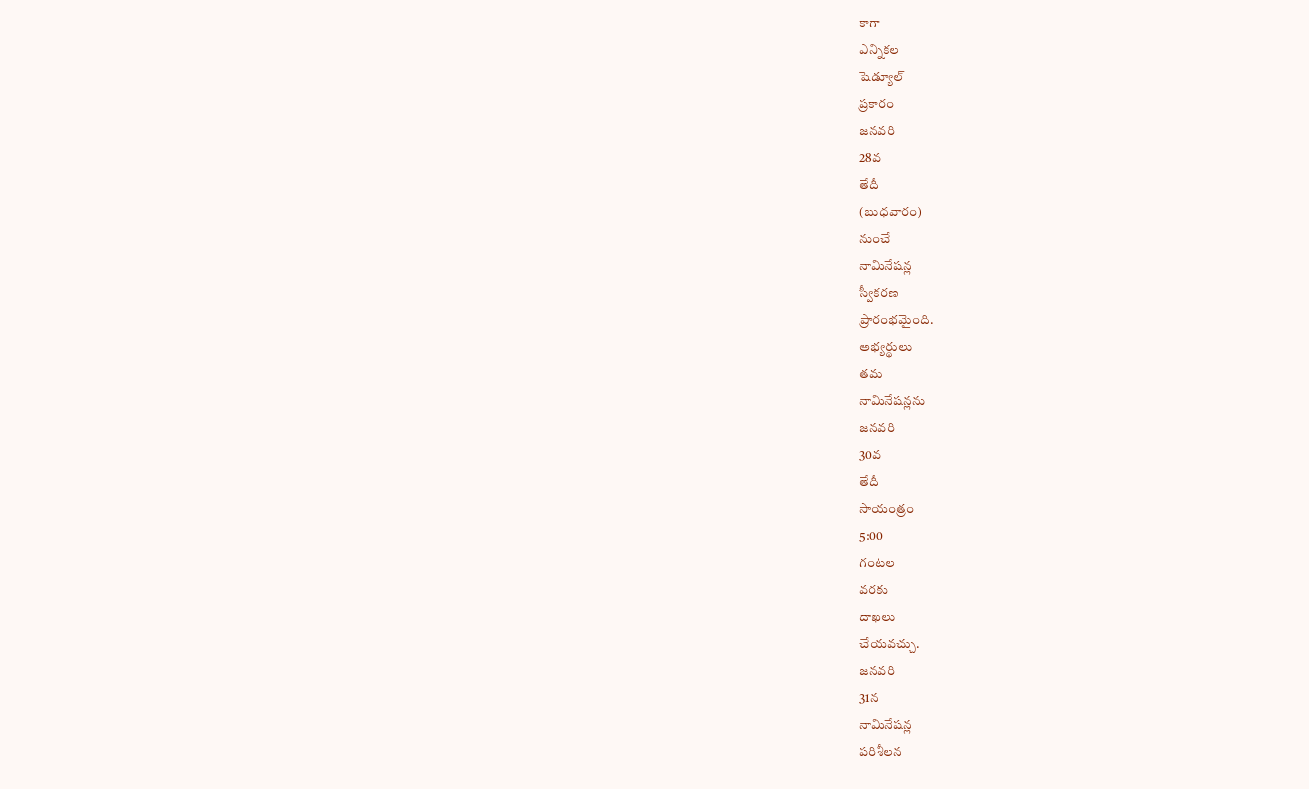కాగా
ఎన్నికల
షెడ్యూల్
ప్రకారం
జనవరి
28వ
తేదీ
(బుధవారం)
నుంచే
నామినేషన్ల
స్వీకరణ
ప్రారంభమైంది.
అభ్యర్థులు
తమ
నామినేషన్లను
జనవరి
30వ
తేదీ
సాయంత్రం
5:00
గంటల
వరకు
దాఖలు
చేయవచ్చు.
జనవరి
31న
నామినేషన్ల
పరిశీలన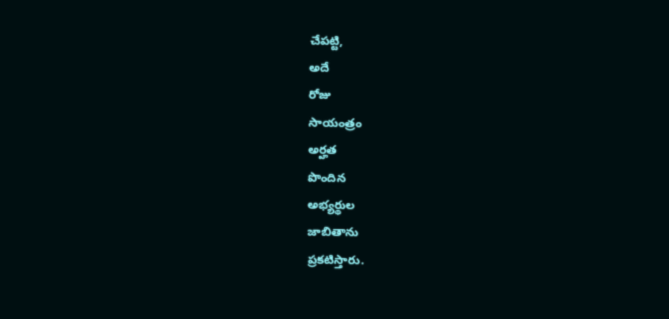చేపట్టి,
అదే
రోజు
సాయంత్రం
అర్హత
పొందిన
అభ్యర్థుల
జాబితాను
ప్రకటిస్తారు.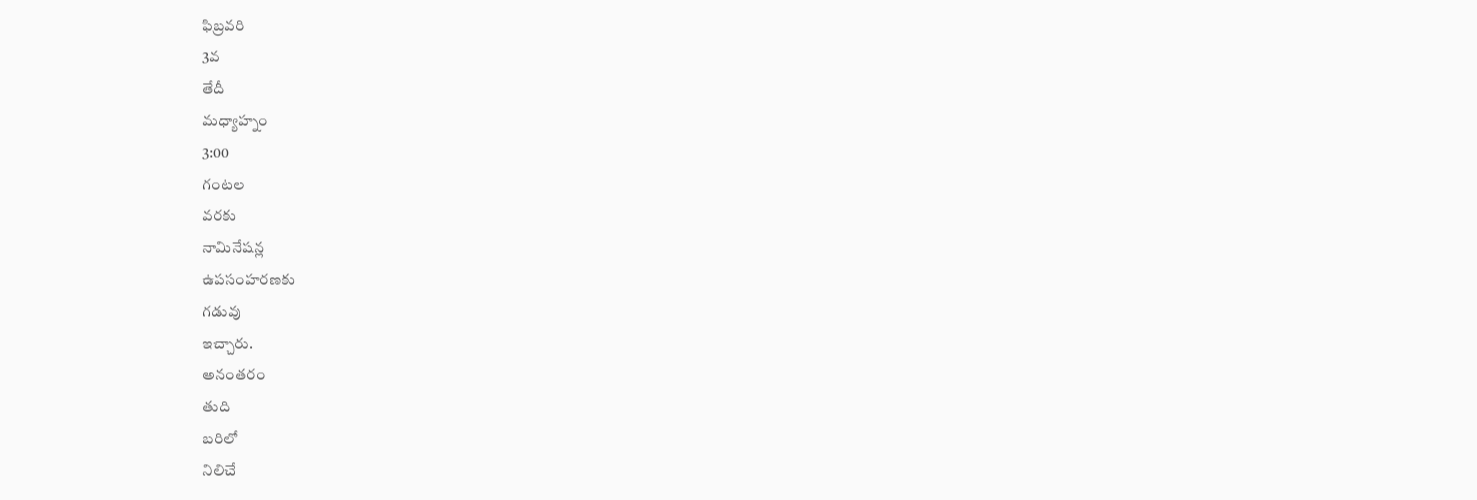ఫిబ్రవరి
3వ
తేదీ
మధ్యాహ్నం
3:00
గంటల
వరకు
నామినేషన్ల
ఉపసంహరణకు
గడువు
ఇచ్చారు.
అనంతరం
తుది
బరిలో
నిలిచే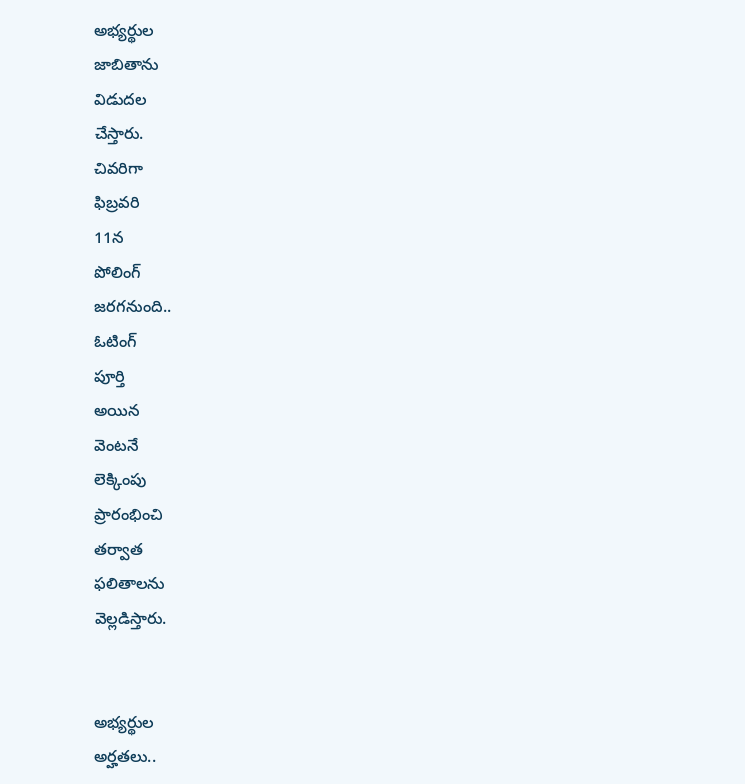అభ్యర్థుల
జాబితాను
విడుదల
చేస్తారు.
చివరిగా
ఫిబ్రవరి
11న
పోలింగ్‌
జరగనుంది..
ఓటింగ్
పూర్తి
అయిన
వెంటనే
లెక్కింపు
ప్రారంభించి
తర్వాత
ఫలితాలను
వెల్లడిస్తారు.


అభ్యర్థుల
అర్హతలు..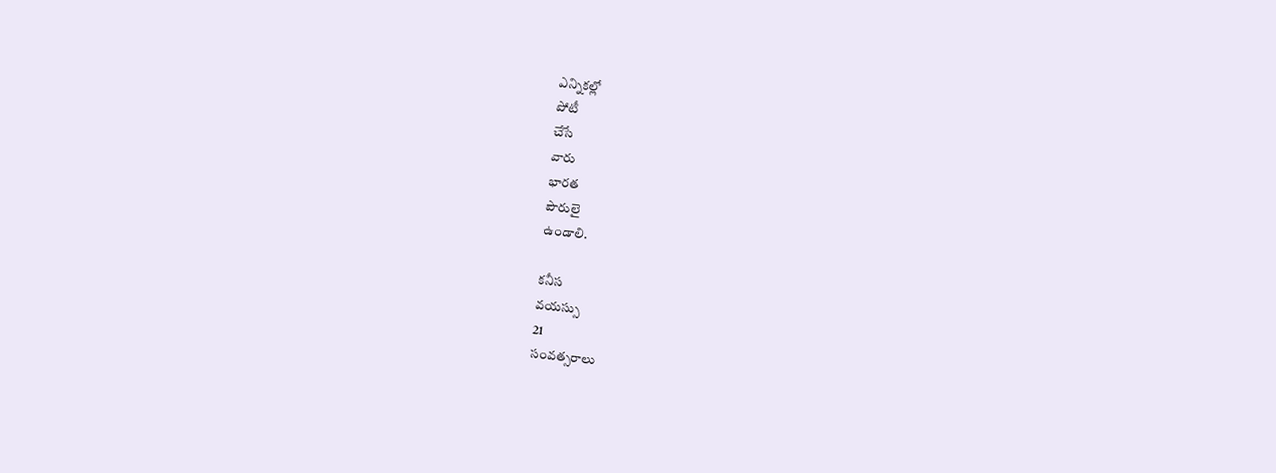ఎన్నికల్లో
పోటీ
చేసే
వారు
భారత
పౌరులై
ఉండాలి.

కనీస
వయస్సు
21
సంవత్సరాలు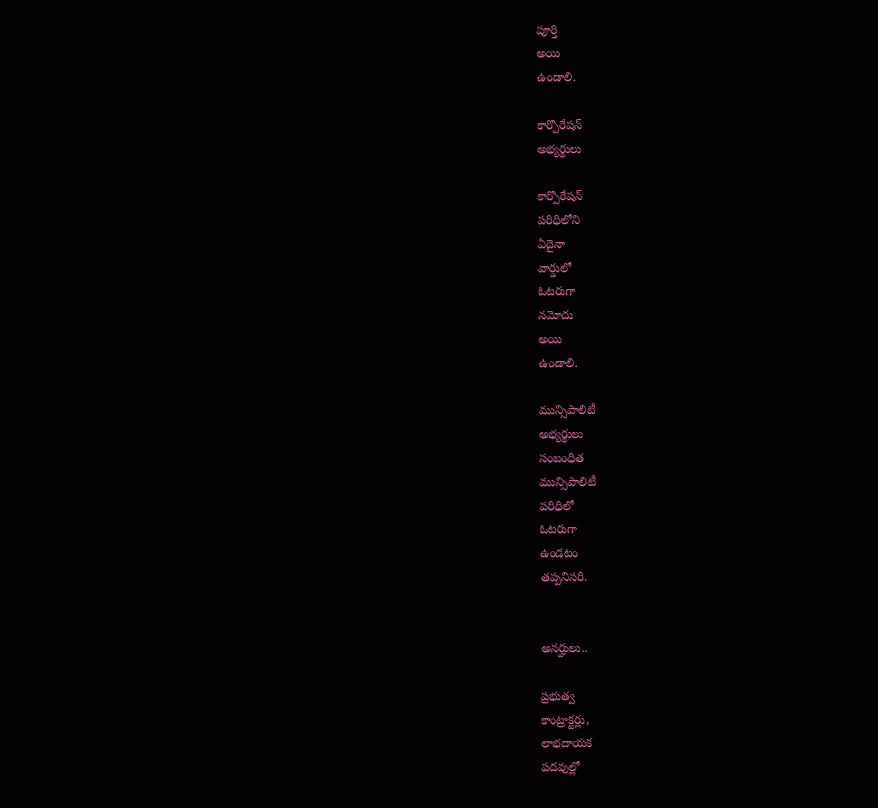పూర్తి
అయి
ఉండాలి.

కార్పొరేషన్
అభ్యర్థులు

కార్పొరేషన్
పరిధిలోని
ఏదైనా
వార్డులో
ఓటరుగా
నమోదు
అయి
ఉండాలి.

మున్సిపాలిటీ
అభ్యర్థులు
సంబంధిత
మున్సిపాలిటీ
పరిధిలో
ఓటరుగా
ఉండటం
తప్పనిసరి.


అనర్హులు..

ప్రభుత్వ
కాంట్రాక్టర్లు,
లాభదాయక
పదవుల్లో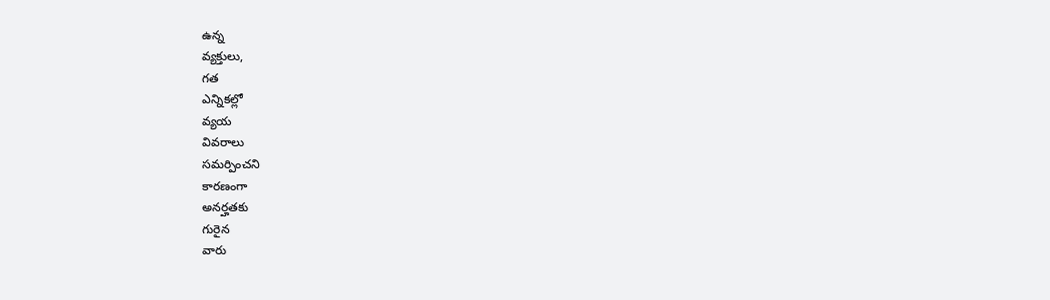ఉన్న
వ్యక్తులు,
గత
ఎన్నికల్లో
వ్యయ
వివరాలు
సమర్పించని
కారణంగా
అనర్హతకు
గురైన
వారు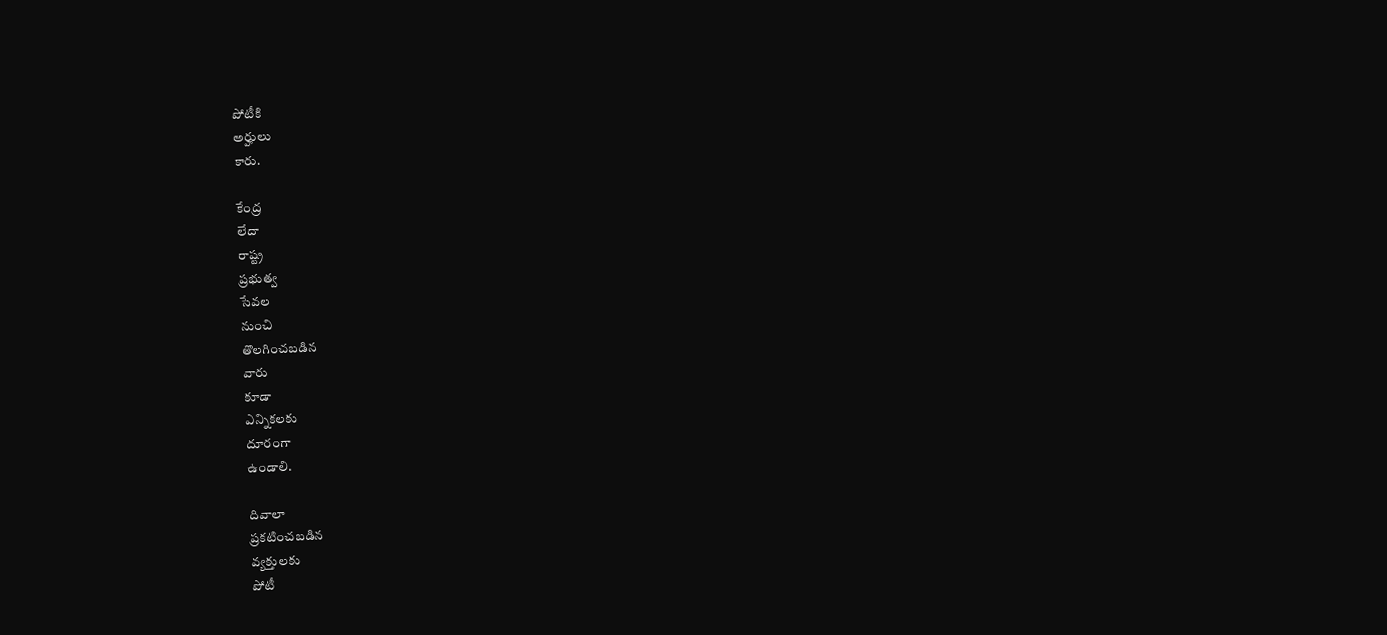పోటీకి
అర్హులు
కారు.

కేంద్ర
లేదా
రాష్ట్ర
ప్రభుత్వ
సేవల
నుంచి
తొలగించబడిన
వారు
కూడా
ఎన్నికలకు
దూరంగా
ఉండాలి.

దివాలా
ప్రకటించబడిన
వ్యక్తులకు
పోటీ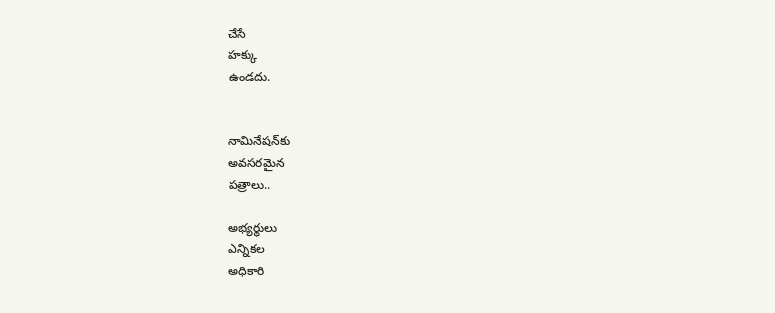చేసే
హక్కు
ఉండదు.


నామినేషన్‌కు
అవసరమైన
పత్రాలు..

అభ్యర్థులు
ఎన్నికల
అధికారి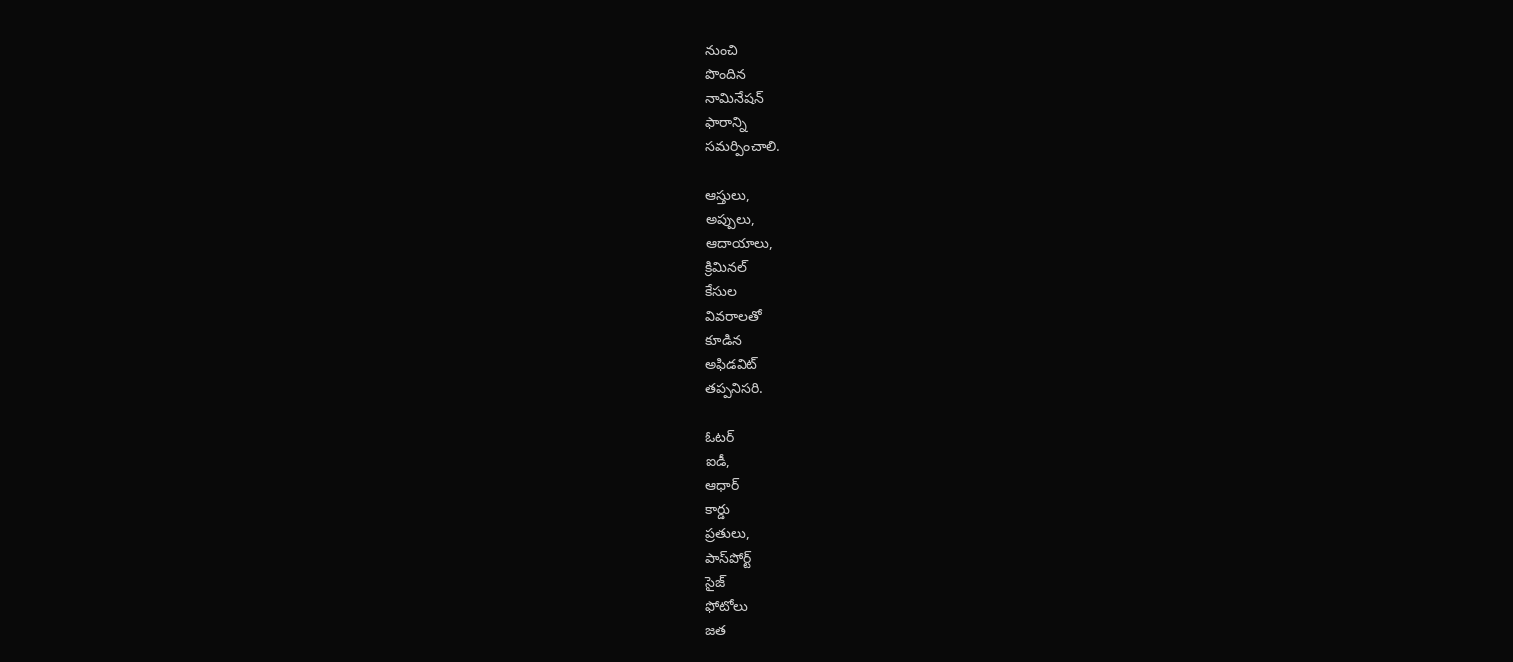నుంచి
పొందిన
నామినేషన్
ఫారాన్ని
సమర్పించాలి.

ఆస్తులు,
అప్పులు,
ఆదాయాలు,
క్రిమినల్
కేసుల
వివరాలతో
కూడిన
అఫిడవిట్
తప్పనిసరి.

ఓటర్
ఐడీ,
ఆధార్
కార్డు
ప్రతులు,
పాస్‌పోర్ట్
సైజ్
ఫోటోలు
జత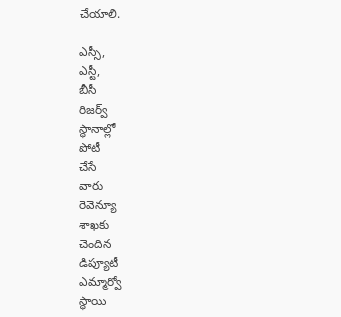చేయాలి.

ఎస్సీ,
ఎస్టీ,
బీసీ
రిజర్వ్
స్థానాల్లో
పోటీ
చేసే
వారు
రెవెన్యూ
శాఖకు
చెందిన
డిప్యూటీ
ఎమ్మార్వో
స్థాయి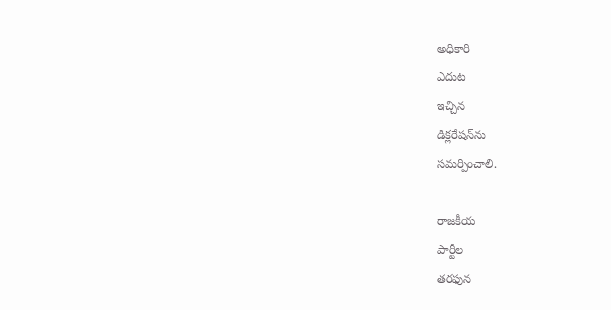అధికారి
ఎదుట
ఇచ్చిన
డిక్లరేషన్‌ను
సమర్పించాలి.

రాజకీయ
పార్టీల
తరఫున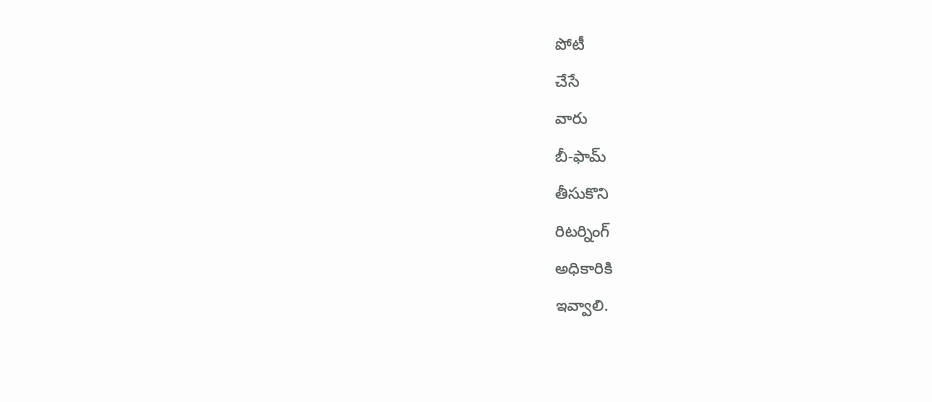పోటీ
చేసే
వారు
బీ-ఫామ్‌
తీసుకొని
రిటర్నింగ్
అధికారికి
ఇవ్వాలి.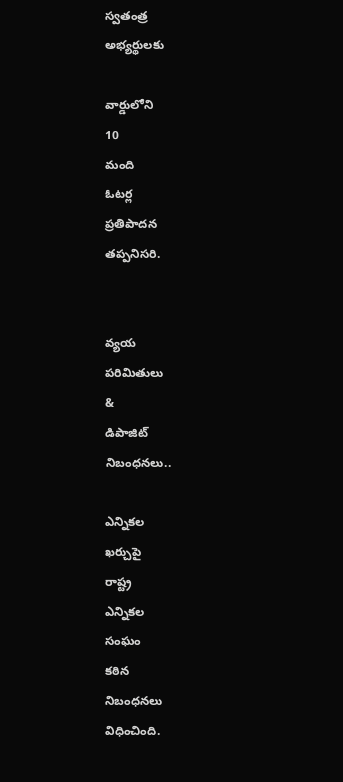స్వతంత్ర
అభ్యర్థులకు

వార్డులోని
10
మంది
ఓటర్ల
ప్రతిపాదన
తప్పనిసరి.


వ్యయ
పరిమితులు
&
డిపాజిట్
నిబంధనలు..

ఎన్నికల
ఖర్చుపై
రాష్ట్ర
ఎన్నికల
సంఘం
కఠిన
నిబంధనలు
విధించింది.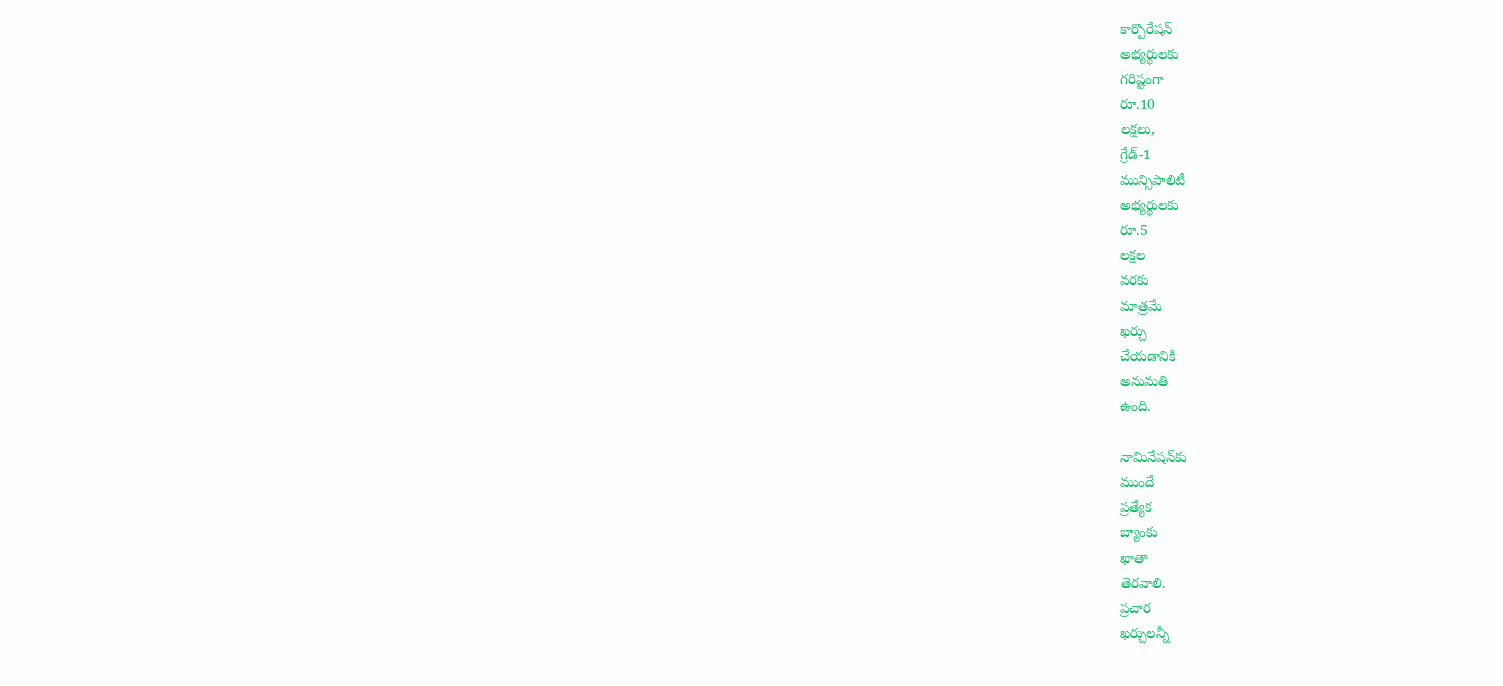కార్పొరేషన్
అభ్యర్థులకు
గరిష్టంగా
రూ.10
లక్షలు,
గ్రేడ్-1
మున్సిపాలిటీ
అభ్యర్థులకు
రూ.5
లక్షల
వరకు
మాత్రమే
ఖర్చు
చేయడానికి
అనుమతి
ఉంది.

నామినేషన్‌కు
ముందే
ప్రత్యేక
బ్యాంకు
ఖాతా
తెరవాలి.
ప్రచార
ఖర్చులన్నీ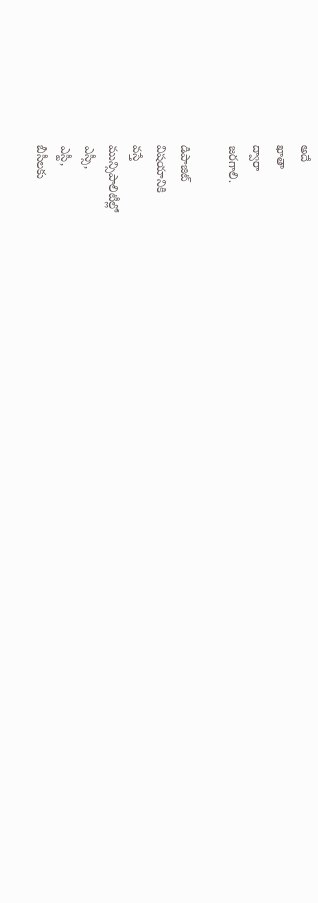అదే
ఖాతా
ద్వారా
జరగాలి.

డిపాజిట్
విషయానికి
వస్తే
మున్సిపాలిటీల్లో
ఎస్సీ,
ఎస్టీ,
బీసీలకు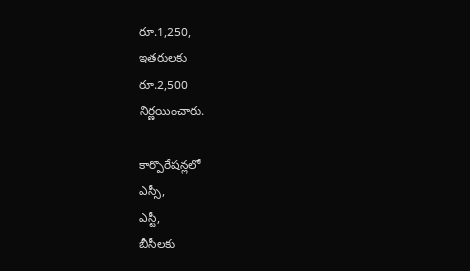రూ.1,250,
ఇతరులకు
రూ.2,500
నిర్ణయించారు.

కార్పొరేషన్లలో
ఎస్సీ,
ఎస్టీ,
బీసీలకు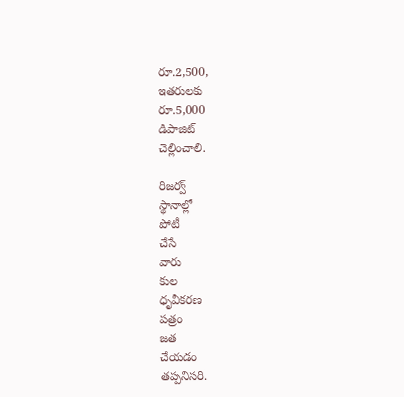రూ.2,500,
ఇతరులకు
రూ.5,000
డిపాజిట్
చెల్లించాలి.

రిజర్వ్
స్థానాల్లో
పోటీ
చేసే
వారు
కుల
ధృవీకరణ
పత్రం
జత
చేయడం
తప్పనిసరి.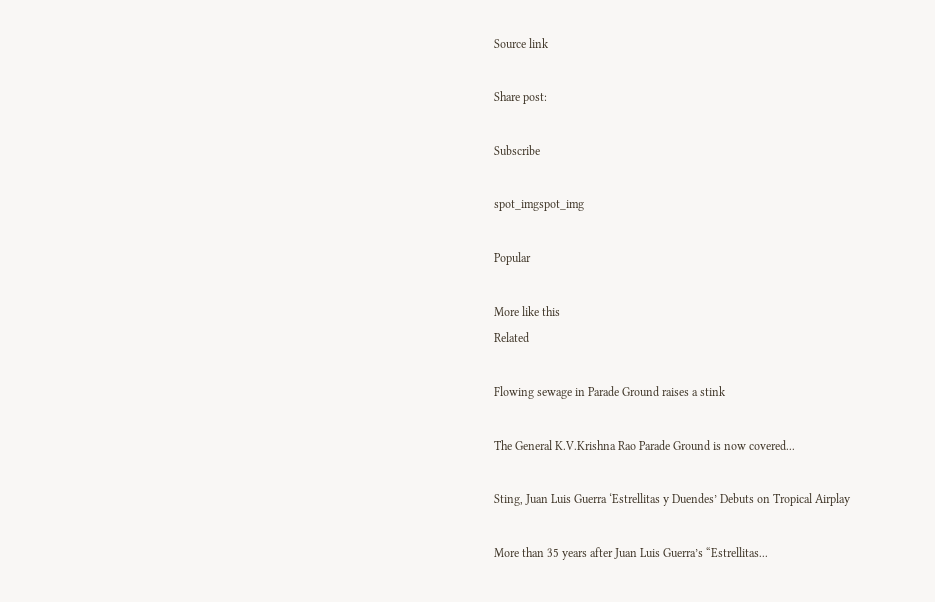Source link

Share post:

Subscribe

spot_imgspot_img

Popular

More like this
Related

Flowing sewage in Parade Ground raises a stink

The General K.V.Krishna Rao Parade Ground is now covered...

Sting, Juan Luis Guerra ‘Estrellitas y Duendes’ Debuts on Tropical Airplay

More than 35 years after Juan Luis Guerra’s “Estrellitas...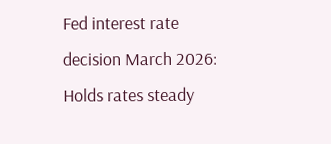Fed interest rate decision March 2026: Holds rates steady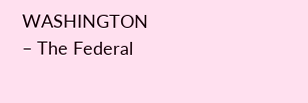WASHINGTON – The Federal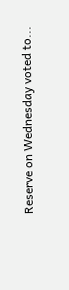Reserve on Wednesday voted to...